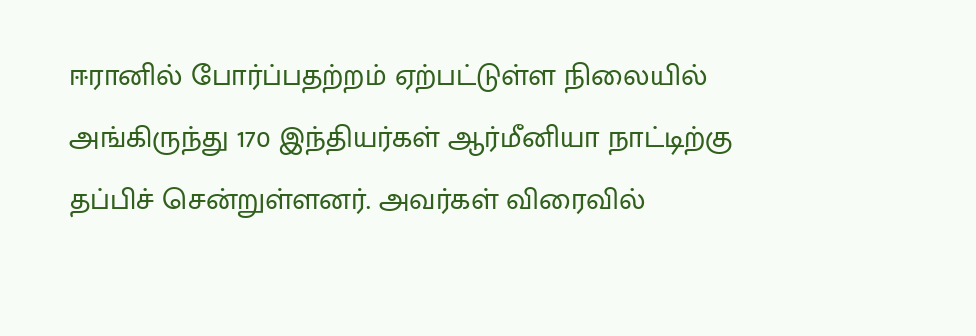ஈரானில் போர்ப்பதற்றம் ஏற்பட்டுள்ள நிலையில் அங்கிருந்து 170 இந்தியர்கள் ஆர்மீனியா நாட்டிற்கு தப்பிச் சென்றுள்ளனர். அவர்கள் விரைவில்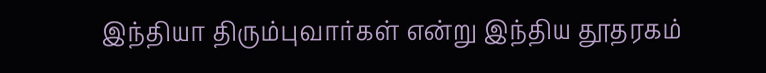இந்தியா திரும்புவார்கள் என்று இந்திய தூதரகம்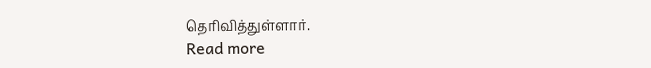தெரிவித்துள்ளார்.
Read more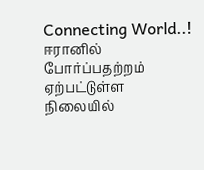Connecting World..!
ஈரானில் போர்ப்பதற்றம் ஏற்பட்டுள்ள நிலையில்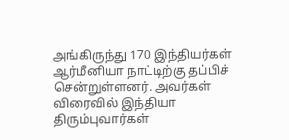அங்கிருந்து 170 இந்தியர்கள் ஆர்மீனியா நாட்டிற்கு தப்பிச் சென்றுள்ளனர். அவர்கள் விரைவில் இந்தியா திரும்புவார்கள்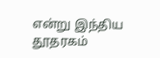என்று இந்திய தூதரகம்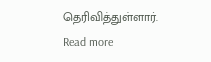தெரிவித்துள்ளார்.
Read more